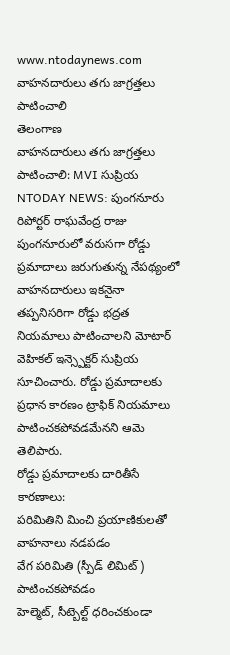www.ntodaynews.com
వాహనదారులు తగు జాగ్రత్తలు పాటించాలి
తెలంగాణ
వాహనదారులు తగు జాగ్రత్తలు పాటించాలి: MVI సుప్రియ
NTODAY NEWS: పుంగనూరు రిపోర్టర్ రాఘవేంద్ర రాజు పుంగనూరులో వరుసగా రోడ్డు ప్రమాదాలు జరుగుతున్న నేపథ్యంలో వాహనదారులు ఇకనైనా తప్పనిసరిగా రోడ్డు భద్రత నియమాలు పాటించాలని మోటార్ వెహికల్ ఇన్స్పెక్టర్ సుప్రియ సూచించారు. రోడ్డు ప్రమాదాలకు ప్రధాన కారణం ట్రాఫిక్ నియమాలు పాటించకపోవడమేనని ఆమె తెలిపారు.
రోడ్డు ప్రమాదాలకు దారితీసే కారణాలు:
పరిమితిని మించి ప్రయాణికులతో వాహనాలు నడపడం
వేగ పరిమితి (స్పీడ్ లిమిట్) పాటించకపోవడం
హెల్మెట్, సీట్బెల్ట్ ధరించకుండా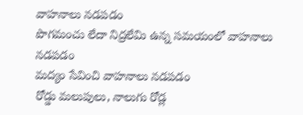వాహనాలు నడపడం
పొగమంచు లేదా నిద్రలేమి ఉన్న సమయంలో వాహనాలు నడపడం
మద్యం సేవించి వాహనాలు నడపడం
రోడ్డు మలుపులు, నాలుగు రోడ్ల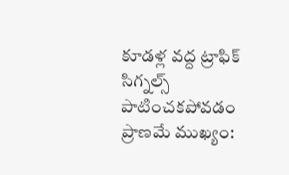కూడళ్ల వద్ద ట్రాఫిక్ సిగ్నల్స్ పాటించకపోవడం
ప్రాణమే ముఖ్యం: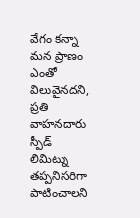వేగం కన్నా మన ప్రాణం ఎంతో విలువైనదని, ప్రతి వాహనదారు స్పీడ్ లిమిట్ను తప్పనిసరిగా పాటించాలని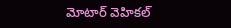మోటార్ వెహికల్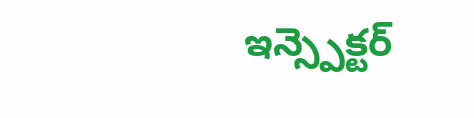ఇన్స్పెక్టర్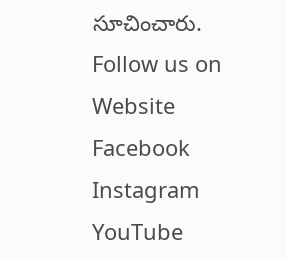సూచించారు.
Follow us on
Website
Facebook
Instagram
YouTube